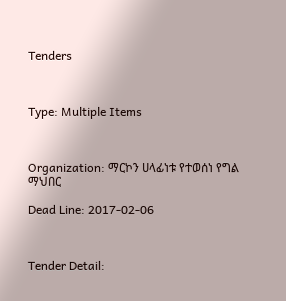Tenders



Type: Multiple Items



Organization: ማርኮን ሀላፊነቱ የተወሰነ የግል ማህበር

Dead Line: 2017-02-06



Tender Detail: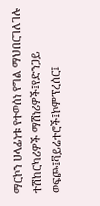ማርኮን ሀላፊነቱ የተወሰነ የግል ማህበርገለገሉ ተሽከርካሪዎች ማሽነሪዎች፤የድንጋይ ወፍጮ፤ቫይሬተሮች፤ኮምፕረሰር፤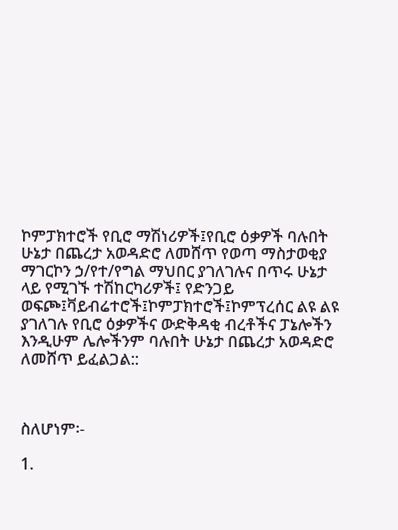ኮምፓክተሮች የቢሮ ማሽነሪዎች፤የቢሮ ዕቃዎች ባሉበት ሁኔታ በጨረታ አወዳድሮ ለመሸጥ የወጣ ማስታወቂያ ማገርኮን ኃ/የተ/የግል ማህበር ያገለገሉና በጥሩ ሁኔታ ላይ የሚገኙ ተሽከርካሪዎች፤ የድንጋይ ወፍጮ፤ቫይብሬተሮች፤ኮምፓክተሮች፤ኮምፕረሰር ልዩ ልዩ ያገለገሉ የቢሮ ዕቃዎችና ውድቅዳቂ ብረቶችና ፓኔሎችን እንዲሁም ሌሎችንም ባሉበት ሁኔታ በጨረታ አወዳድሮ ለመሸጥ ይፈልጋል::



ስለሆነም፡-

1.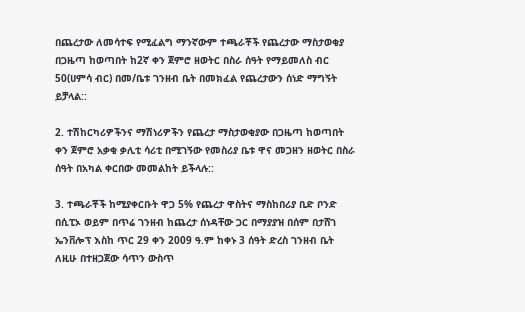በጨረታው ለመሳተፍ የሚፈልግ ማንኛውም ተጫራቾች የጨረታው ማስታወቂያ በጋዜጣ ከወጣበት ከ2ኛ ቀን ጀምሮ ዘወትር በስራ ሰዓት የማይመለስ ብር 50(ሀምሳ ብር) በመ/ቤቱ ገንዘብ ቤት በመክፈል የጨረታውን ሰነድ ማግኝት ይቻላል::

2. ተሽከርካሪዎችንና ማሽነሪዎችን የጨረታ ማስታወቂያው በጋዜጣ ከወጣበት ቀን ጀምሮ አቃቂ ቃሊቲ ሳሪቲ በሚገኝው የመስሪያ ቤቱ ዋና መጋዘን ዘወትር በስራ ሰዓት በአካል ቀርበው መመልከት ይችላሉ::

3. ተጫራቾች ከሚያቀርቡት ዋጋ 5% የጨረታ ዋስትና ማስከበሪያ ቢድ ቦንድ በሲፒኦ ወይም በጥሬ ገንዘብ ከጨረታ ሰነዳቸው ጋር በማያያዝ በሰም በታሸገ ኤንቨሎፕ እስከ ጥር 29 ቀን 2009 ዓ.ም ከቀኑ 3 ሰዓት ድረስ ገንዘብ ቤት ለዚሁ በተዘጋጀው ሳጥን ውስጥ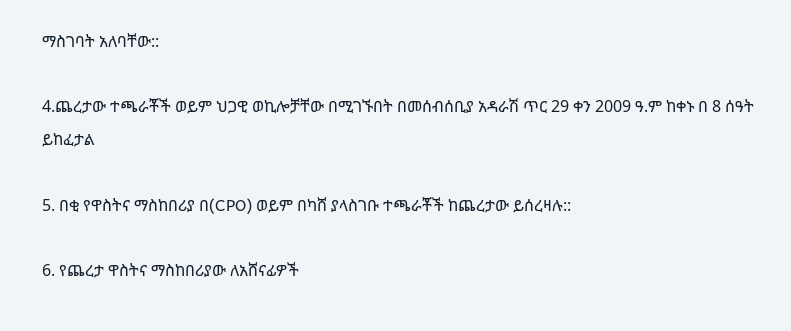ማስገባት አለባቸው::

4.ጨረታው ተጫራቾች ወይም ህጋዊ ወኪሎቻቸው በሚገኙበት በመሰብሰቢያ አዳራሽ ጥር 29 ቀን 2009 ዓ.ም ከቀኑ በ 8 ሰዓት ይከፈታል

5. በቂ የዋስትና ማስከበሪያ በ(CPO) ወይም በካሸ ያላስገቡ ተጫራቾች ከጨረታው ይሰረዛሉ::

6. የጨረታ ዋስትና ማስከበሪያው ለአሸናፊዎች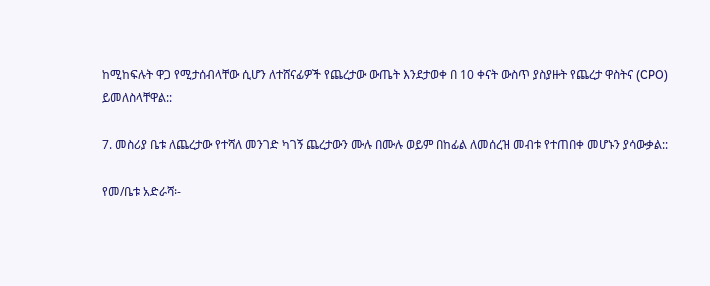ከሚከፍሉት ዋጋ የሚታሰብላቸው ሲሆን ለተሸናፊዎች የጨረታው ውጤት እንደታወቀ በ 10 ቀናት ውስጥ ያስያዙት የጨረታ ዋስትና (CPO) ይመለስላቸዋል::

7. መስሪያ ቤቱ ለጨረታው የተሻለ መንገድ ካገኝ ጨረታውን ሙሉ በሙሉ ወይም በከፊል ለመሰረዝ መብቱ የተጠበቀ መሆኑን ያሳውቃል::

የመ/ቤቱ አድራሻ፡-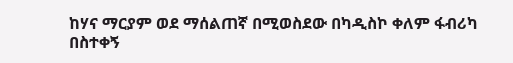ከሃና ማርያም ወደ ማሰልጠኛ በሚወስደው በካዲስኮ ቀለም ፋብሪካ በስተቀኝ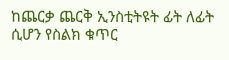ከጨርቃ ጨርቅ ኢንስቲትዩት ፊት ለፊት ሲሆን የስልክ ቁጥር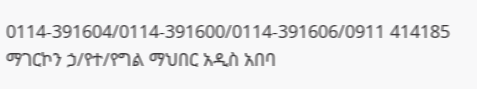0114-391604/0114-391600/0114-391606/0911 414185 ማገርኮን ኃ/የተ/የግል ማህበር አዲስ አበባ